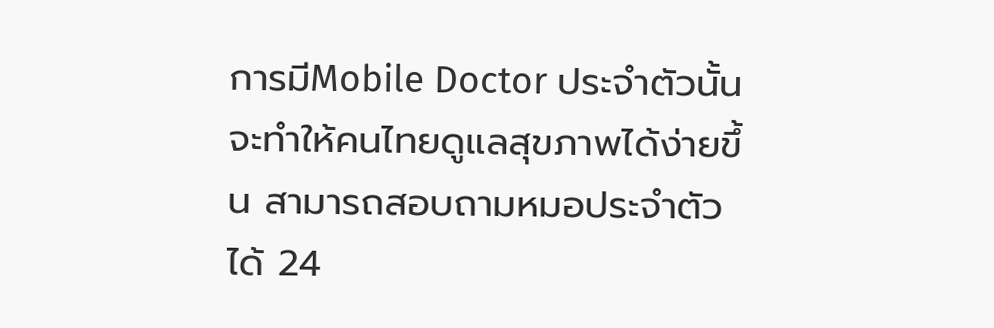การมีMobile Doctor ประจำตัวนั้น จะทำให้คนไทยดูแลสุขภาพได้ง่ายขึ้น สามารถสอบถามหมอประจำตัว ได้ 24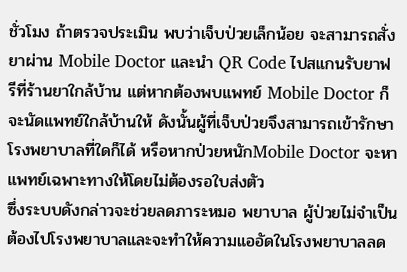ชั่วโมง ถ้าตรวจประเมิน พบว่าเจ็บป่วยเล็กน้อย จะสามารถสั่งยาผ่าน Mobile Doctor และนำ QR Code ไปสแกนรับยาฟรีที่ร้านยาใกล้บ้าน แต่หากต้องพบแพทย์ Mobile Doctor ก็จะนัดแพทย์ใกล้บ้านให้ ดังนั้นผู้ที่เจ็บป่วยจึงสามารถเข้ารักษาโรงพยาบาลที่ใดก็ได้ หรือหากป่วยหนักMobile Doctor จะหาแพทย์เฉพาะทางให้โดยไม่ต้องรอใบส่งตัว
ซึ่งระบบดังกล่าวจะช่วยลดภาระหมอ พยาบาล ผู้ป่วยไม่จำเป็นต้องไปโรงพยาบาลและจะทำให้ความแออัดในโรงพยาบาลลด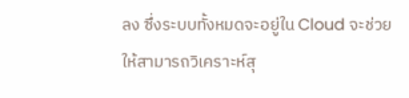ลง ซึ่งระบบทั้งหมดจะอยู่ใน Cloud จะช่วยให้สามารถวิเคราะห์สุ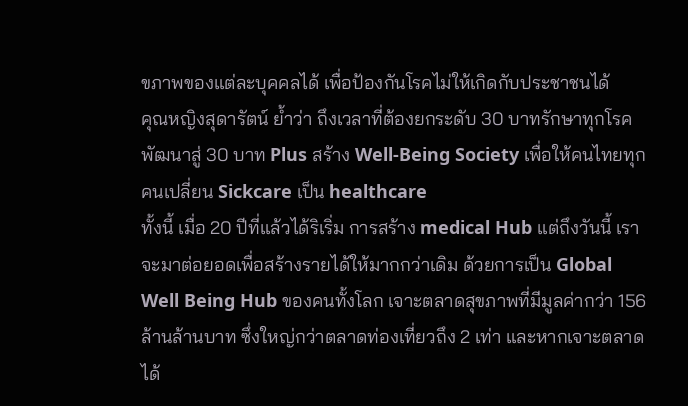ขภาพของแต่ละบุคคลได้ เพื่อป้องกันโรคไม่ให้เกิดกับประชาชนได้
คุณหญิงสุดารัตน์ ย้ำว่า ถึงเวลาที่ต้องยกระดับ 30 บาทรักษาทุกโรค พัฒนาสู่ 30 บาท Plus สร้าง Well-Being Society เพื่อให้คนไทยทุกคนเปลี่ยน Sickcare เป็น healthcare
ทั้งนี้ เมื่อ 20 ปีที่แล้วได้ริเริ่ม การสร้าง medical Hub แต่ถึงวันนี้ เราจะมาต่อยอดเพื่อสร้างรายได้ให้มากกว่าเดิม ด้วยการเป็น Global Well Being Hub ของคนทั้งโลก เจาะตลาดสุขภาพที่มีมูลค่ากว่า 156 ล้านล้านบาท ซึ่งใหญ่กว่าตลาดท่องเที่ยวถึง 2 เท่า และหากเจาะตลาดได้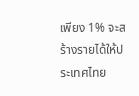เพียง 1% จะสร้างรายได้ให้ประเทศไทย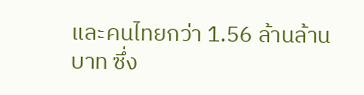และคนไทยกว่า 1.56 ล้านล้านบาท ซึ่ง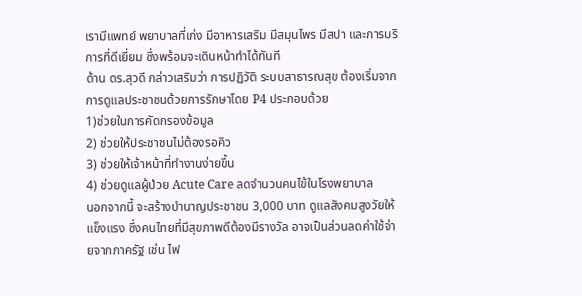เรามีแพทย์ พยาบาลที่เก่ง มีอาหารเสริม มีสมุนไพร มีสปา และการบริการที่ดีเยี่ยม ซึ่งพร้อมจะเดินหน้าทำได้ทันที
ด้าน ดร.สุวดี กล่าวเสริมว่า การปฏิวัติ ระบบสาธารณสุข ต้องเริ่มจากการดูแลประชาชนด้วยการรักษาโดย P4 ประกอบด้วย
1)ช่วยในการคัดกรองข้อมูล
2) ช่วยให้ประชาชนไม่ต้องรอคิว
3) ช่วยให้เจ้าหน้าที่ทำงานง่ายขึ้น
4) ช่วยดูแลผู้ป่วย Acute Care ลดจำนวนคนไข้ในโรงพยาบาล
นอกจากนี้ จะสร้างบำนาญประชาชน 3,000 บาท ดูแลสังคมสูงวัยให้แข็งแรง ซึ่งคนไทยที่มีสุขภาพดีต้องมีรางวัล อาจเป็นส่วนลดค่าใช้จ่ายจากภาครัฐ เช่น ไฟ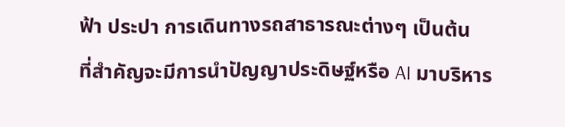ฟ้า ประปา การเดินทางรถสาธารณะต่างๆ เป็นต้น
ที่สำคัญจะมีการนำปัญญาประดิษฐ์หรือ AI มาบริหาร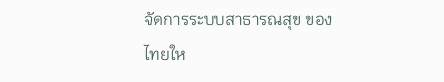จัดการระบบสาธารณสุข ของไทยให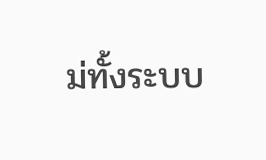ม่ทั้งระบบ